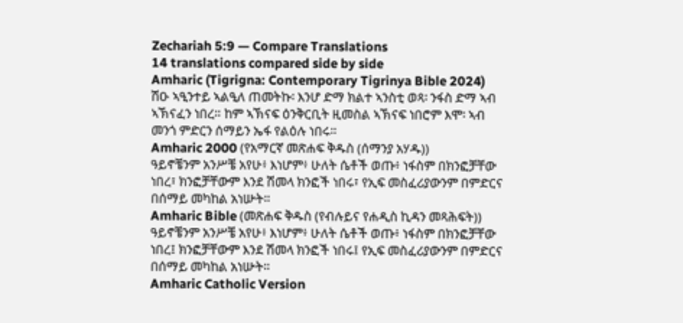Zechariah 5:9 — Compare Translations
14 translations compared side by side
Amharic (Tigrigna: Contemporary Tigrinya Bible 2024)
ሽዑ ኣዒንተይ ኣልዒለ ጠመትኩ፡ እንሆ ድማ ክልተ ኣንስቲ ወጻ፡ ንፋስ ድማ ኣብ ኣኽናፈን ነበረ። ከም ኣኽናፍ ዕንቅርቢት ዚመስል ኣኽናፍ ነበሮም እሞ፡ ኣብ መንጎ ምድርን ሰማይን ኤፋ የልዕሉ ነበሩ።
Amharic 2000 (የአማርኛ መጽሐፍ ቅዱስ (ሰማንያ አሃዱ))
ዓይኖቼንም አንሥቼ አየሁ፥ እነሆም፥ ሁለት ሴቶች ወጡ፥ ነፋስም በክንፎቻቸው ነበረ፣ ክንፎቻቸውም እንደ ሽመላ ክንፎች ነበሩ፣ የኢፍ መስፈሪያውንም በምድርና በሰማይ መካከል አነሡት።
Amharic Bible (መጽሐፍ ቅዱስ (የብሉይና የሐዲስ ኪዳን መጻሕፍት))
ዓይኖቼንም አንሥቼ አየሁ፥ እነሆም፥ ሁለት ሴቶች ወጡ፥ ነፋስም በክንፎቻቸው ነበረ፤ ክንፎቻቸውም እንደ ሽመላ ክንፎች ነበሩ፤ የኢፍ መስፈሪያውንም በምድርና በሰማይ መካከል አነሡት።
Amharic Catholic Version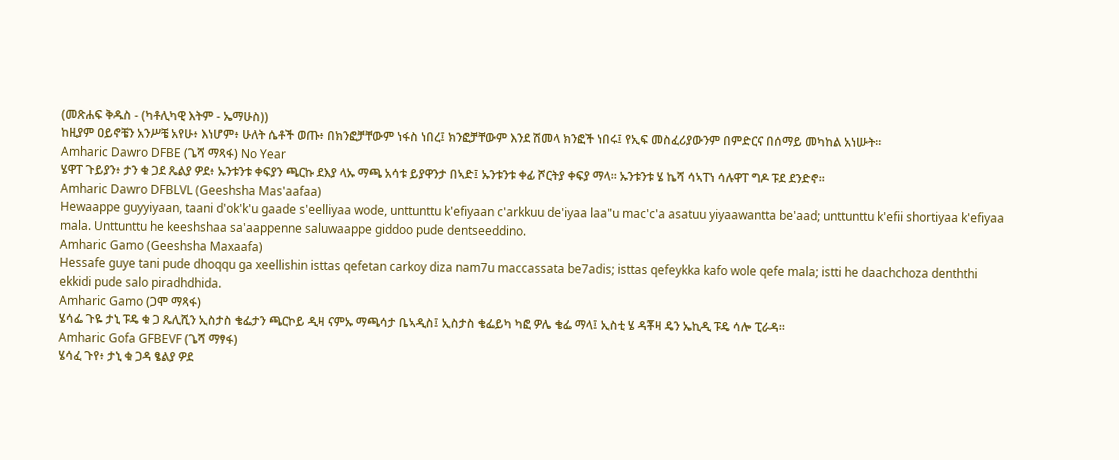(መጽሐፍ ቅዱስ - (ካቶሊካዊ እትም - ኤማሁስ))
ከዚያም ዐይኖቼን አንሥቼ አየሁ፥ እነሆም፥ ሁለት ሴቶች ወጡ፥ በክንፎቻቸውም ነፋስ ነበረ፤ ክንፎቻቸውም እንደ ሽመላ ክንፎች ነበሩ፤ የኢፍ መስፈሪያውንም በምድርና በሰማይ መካከል አነሡት።
Amharic Dawro DFBE (ጌሻ ማጻፋ) No Year
ሄዋፐ ጉይያን፥ ታን ቁ ጋደ ጼልያ ዎደ፥ ኡንቱንቱ ቀፍያን ጫርኩ ደእያ ላኡ ማጫ አሳቱ ይያዋንታ በኣድ፤ ኡንቱንቱ ቀፊ ሾርትያ ቀፍያ ማላ። ኡንቱንቱ ሄ ኬሻ ሳኣፐነ ሳሉዋፐ ግዶ ፑደ ደንድኖ።
Amharic Dawro DFBLVL (Geeshsha Mas'aafaa)
Hewaappe guyyiyaan, taani d'ok'k'u gaade s'eelliyaa wode, unttunttu k'efiyaan c'arkkuu de'iyaa laa"u mac'c'a asatuu yiyaawantta be'aad; unttunttu k'efii shortiyaa k'efiyaa mala. Unttunttu he keeshshaa sa'aappenne saluwaappe giddoo pude dentseeddino.
Amharic Gamo (Geeshsha Maxaafa)
Hessafe guye tani pude dhoqqu ga xeellishin isttas qefetan carkoy diza nam7u maccassata be7adis; isttas qefeykka kafo wole qefe mala; istti he daachchoza denththi ekkidi pude salo piradhdhida.
Amharic Gamo (ጋሞ ማጻፋ)
ሄሳፌ ጉዬ ታኒ ፑዴ ቁ ጋ ጼሊሺን ኢስታስ ቄፌታን ጫርኮይ ዲዛ ናምኡ ማጫሳታ ቤኣዲስ፤ ኢስታስ ቄፌይካ ካፎ ዎሌ ቄፌ ማላ፤ ኢስቲ ሄ ዳቾዛ ዴን ኤኪዲ ፑዴ ሳሎ ፒራዳ።
Amharic Gofa GFBEVF (ጌሻ ማፃፋ)
ሄሳፈ ጉየ፥ ታኒ ቁ ጋዳ ፄልያ ዎደ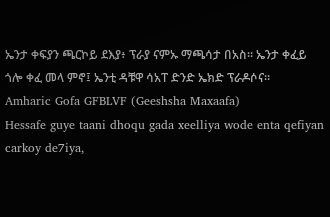ኤንታ ቀፍያን ጫርኮይ ደእያ፥ ፕራያ ናምኡ ማጫሳታ በአስ። ኤንታ ቀፈይ ጎሎ ቀፈ መላ ምኖ፤ ኤንቲ ዳቹዋ ሳአፐ ድንድ ኤክድ ፕራዶሶና።
Amharic Gofa GFBLVF (Geeshsha Maxaafa)
Hessafe guye taani dhoqu gada xeelliya wode enta qefiyan carkoy de7iya,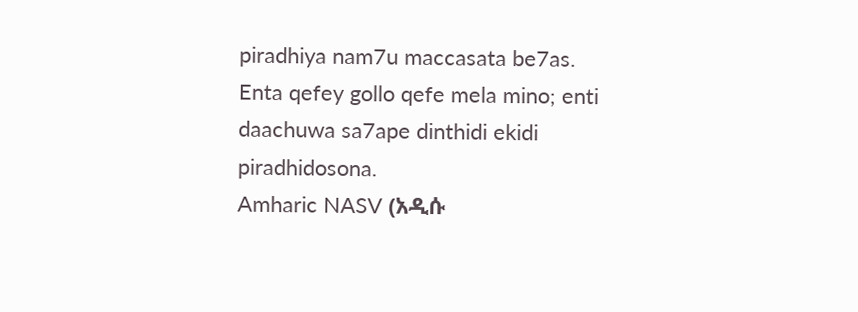piradhiya nam7u maccasata be7as. Enta qefey gollo qefe mela mino; enti daachuwa sa7ape dinthidi ekidi piradhidosona.
Amharic NASV (አዲሱ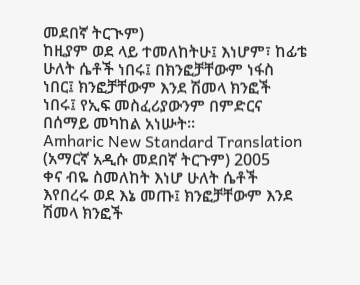መደበኛ ትርጒም)
ከዚያም ወደ ላይ ተመለከትሁ፤ እነሆም፣ ከፊቴ ሁለት ሴቶች ነበሩ፤ በክንፎቻቸውም ነፋስ ነበር፤ ክንፎቻቸውም እንደ ሽመላ ክንፎች ነበሩ፤ የኢፍ መስፈሪያውንም በምድርና በሰማይ መካከል አነሡት።
Amharic New Standard Translation (አማርኛ አዲሱ መደበኛ ትርጉም) 2005
ቀና ብዬ ስመለከት እነሆ ሁለት ሴቶች እየበረሩ ወደ እኔ መጡ፤ ክንፎቻቸውም እንደ ሽመላ ክንፎች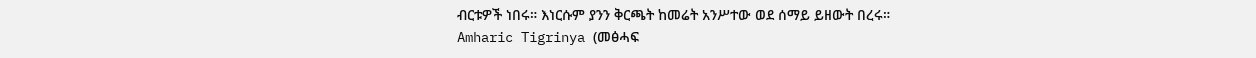ብርቱዎች ነበሩ። እነርሱም ያንን ቅርጫት ከመሬት አንሥተው ወደ ሰማይ ይዘውት በረሩ።
Amharic Tigrinya (መፅሓፍ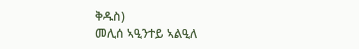ቅዱስ)
መሊሰ ኣዒንተይ ኣልዒለ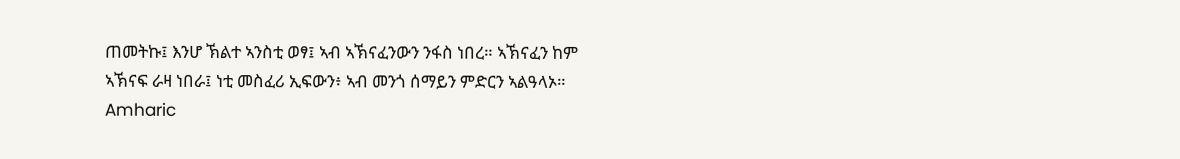ጠመትኩ፤ እንሆ ኽልተ ኣንስቲ ወፃ፤ ኣብ ኣኽናፈንውን ንፋስ ነበረ። ኣኽናፈን ከም ኣኽናፍ ራዛ ነበራ፤ ነቲ መስፈሪ ኢፍውን፥ ኣብ መንጎ ሰማይን ምድርን ኣልዓላኦ።
Amharic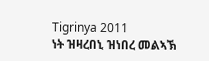Tigrinya 2011
ነት ዝዛረበኒ ዝነበረ መልኣኽ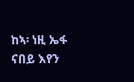ከኣ፡ ነዚ ኤፋ ናበይ እየን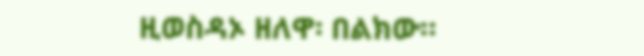ዚወስዳኦ ዘለዋ፡ በልክው።